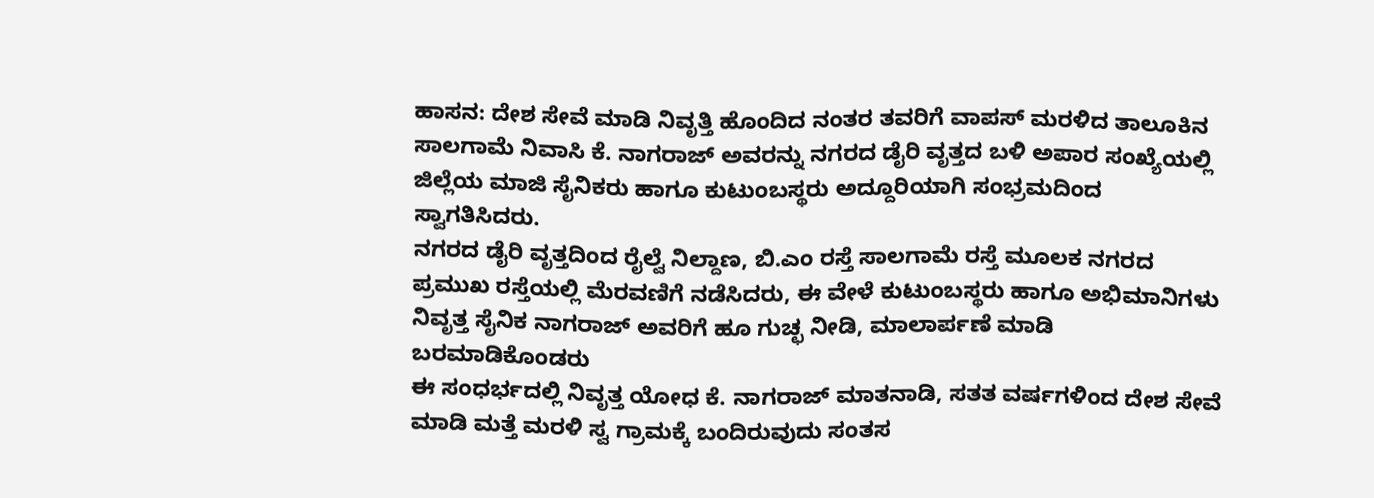ಹಾಸನ: ದೇಶ ಸೇವೆ ಮಾಡಿ ನಿವೃತ್ತಿ ಹೊಂದಿದ ನಂತರ ತವರಿಗೆ ವಾಪಸ್ ಮರಳಿದ ತಾಲೂಕಿನ ಸಾಲಗಾಮೆ ನಿವಾಸಿ ಕೆ. ನಾಗರಾಜ್ ಅವರನ್ನು ನಗರದ ಡೈರಿ ವೃತ್ತದ ಬಳಿ ಅಪಾರ ಸಂಖ್ಯೆಯಲ್ಲಿ ಜಿಲ್ಲೆಯ ಮಾಜಿ ಸೈನಿಕರು ಹಾಗೂ ಕುಟುಂಬಸ್ಥರು ಅದ್ದೂರಿಯಾಗಿ ಸಂಭ್ರಮದಿಂದ ಸ್ವಾಗತಿಸಿದರು.
ನಗರದ ಡೈರಿ ವೃತ್ತದಿಂದ ರೈಲ್ವೆ ನಿಲ್ದಾಣ, ಬಿ.ಎಂ ರಸ್ತೆ ಸಾಲಗಾಮೆ ರಸ್ತೆ ಮೂಲಕ ನಗರದ ಪ್ರಮುಖ ರಸ್ತೆಯಲ್ಲಿ ಮೆರವಣಿಗೆ ನಡೆಸಿದರು, ಈ ವೇಳೆ ಕುಟುಂಬಸ್ಥರು ಹಾಗೂ ಅಭಿಮಾನಿಗಳು ನಿವೃತ್ತ ಸೈನಿಕ ನಾಗರಾಜ್ ಅವರಿಗೆ ಹೂ ಗುಚ್ಛ ನೀಡಿ, ಮಾಲಾರ್ಪಣೆ ಮಾಡಿ ಬರಮಾಡಿಕೊಂಡರು
ಈ ಸಂಧರ್ಭದಲ್ಲಿ ನಿವೃತ್ತ ಯೋಧ ಕೆ. ನಾಗರಾಜ್ ಮಾತನಾಡಿ, ಸತತ ವರ್ಷಗಳಿಂದ ದೇಶ ಸೇವೆ ಮಾಡಿ ಮತ್ತೆ ಮರಳಿ ಸ್ವ ಗ್ರಾಮಕ್ಕೆ ಬಂದಿರುವುದು ಸಂತಸ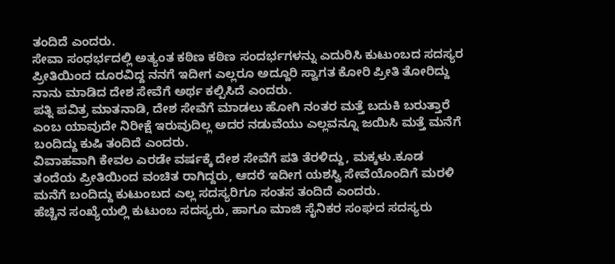ತಂದಿದೆ ಎಂದರು.
ಸೇವಾ ಸಂಧರ್ಭದಲ್ಲಿ ಅತ್ಯಂತ ಕಠಿಣ ಕಠಿಣ ಸಂದರ್ಭಗಳನ್ನು ಎದುರಿಸಿ ಕುಟುಂಬದ ಸದಸ್ಯರ ಪ್ರೀತಿಯಿಂದ ದೂರವಿದ್ದ ನನಗೆ ಇದೀಗ ಎಲ್ಲರೂ ಅದ್ದೂರಿ ಸ್ವಾಗತ ಕೋರಿ ಪ್ರೀತಿ ತೋರಿದ್ದು ನಾನು ಮಾಡಿದ ದೇಶ ಸೇವೆಗೆ ಅರ್ಥ ಕಲ್ಪಿಸಿದೆ ಎಂದರು.
ಪತ್ನಿ ಪವಿತ್ರ ಮಾತನಾಡಿ, ದೇಶ ಸೇವೆಗೆ ಮಾಡಲು ಹೋಗಿ ನಂತರ ಮತ್ತೆ ಬದುಕಿ ಬರುತ್ತಾರೆ ಎಂಬ ಯಾವುದೇ ನಿರೀಕ್ಷೆ ಇರುವುದಿಲ್ಲ ಅದರ ನಡುವೆಯು ಎಲ್ಲವನ್ನೂ ಜಯಿಸಿ ಮತ್ತೆ ಮನೆಗೆ ಬಂದಿದ್ದು ಕುಷಿ ತಂದಿದೆ ಎಂದರು.
ವಿವಾಹವಾಗಿ ಕೇವಲ ಎರಡೇ ವರ್ಷಕ್ಕೆ ದೇಶ ಸೇವೆಗೆ ಪತಿ ತೆರಳಿದ್ದು, ಮಕ್ಕಳು.ಕೂಡ ತಂದೆಯ ಪ್ರೀತಿಯಿಂದ ವಂಚಿತ ರಾಗಿದ್ದರು, ಆದರೆ ಇದೀಗ ಯಶಸ್ವಿ ಸೇವೆಯೊಂದಿಗೆ ಮರಳಿ ಮನೆಗೆ ಬಂದಿದ್ದು ಕುಟುಂಬದ ಎಲ್ಲ ಸದಸ್ಯರಿಗೂ ಸಂತಸ ತಂದಿದೆ ಎಂದರು.
ಹೆಚ್ಚಿನ ಸಂಖ್ಯೆಯಲ್ಲಿ ಕುಟುಂಬ ಸದಸ್ಯರು, ಹಾಗೂ ಮಾಜಿ ಸೈನಿಕರ ಸಂಘದ ಸದಸ್ಯರು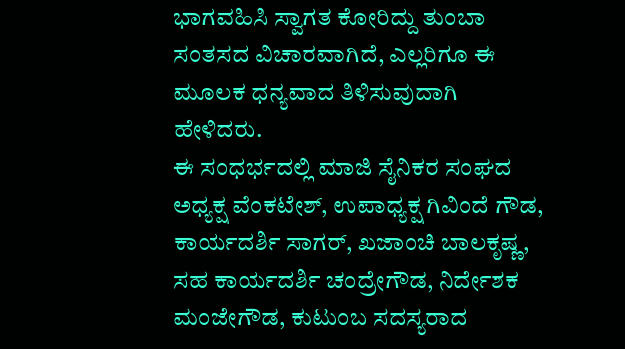ಭಾಗವಹಿಸಿ ಸ್ವಾಗತ ಕೋರಿದ್ದು ತುಂಬಾ ಸಂತಸದ ವಿಚಾರವಾಗಿದೆ, ಎಲ್ಲರಿಗೂ ಈ ಮೂಲಕ ಧನ್ಯವಾದ ತಿಳಿಸುವುದಾಗಿ ಹೇಳಿದರು.
ಈ ಸಂಧರ್ಭದಲ್ಲಿ ಮಾಜಿ ಸೈನಿಕರ ಸಂಘದ ಅಧ್ಯಕ್ಷ ವೆಂಕಟೇಶ್, ಉಪಾಧ್ಯಕ್ಷ ಗಿವಿಂದೆ ಗೌಡ, ಕಾರ್ಯದರ್ಶಿ ಸಾಗರ್, ಖಜಾಂಚಿ ಬಾಲಕೃಷ್ಣ, ಸಹ ಕಾರ್ಯದರ್ಶಿ ಚಂದ್ರೇಗೌಡ, ನಿರ್ದೇಶಕ ಮಂಜೇಗೌಡ, ಕುಟುಂಬ ಸದಸ್ಯರಾದ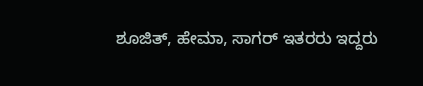ಶೂಜಿತ್, ಹೇಮಾ, ಸಾಗರ್ ಇತರರು ಇದ್ದರು